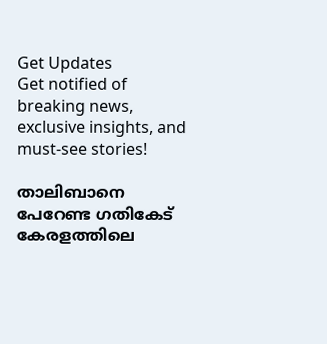Get Updates
Get notified of breaking news, exclusive insights, and must-see stories!

താലിബാനെ പേറേണ്ട ഗതികേട് കേരളത്തിലെ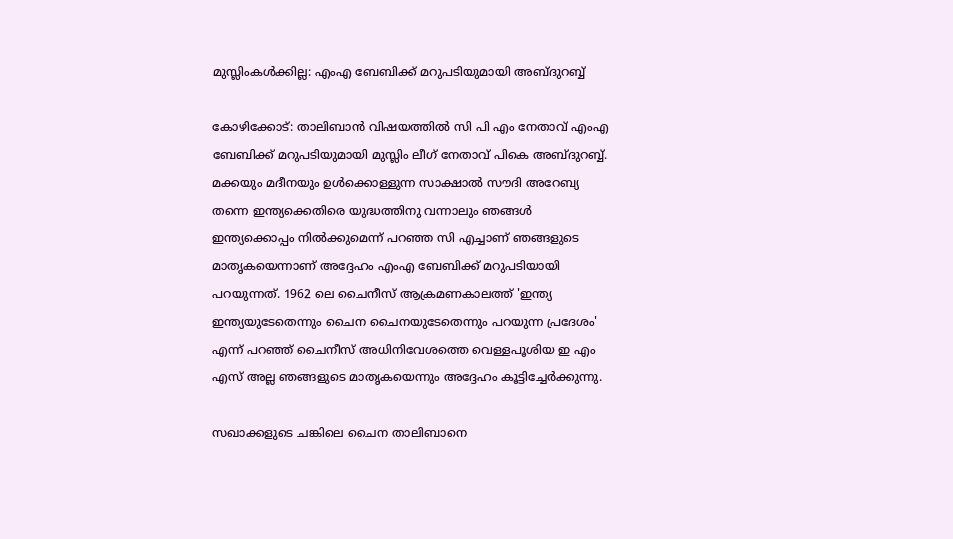മുസ്ലിംകൾക്കില്ല: എംഎ ബേബിക്ക് മറുപടിയുമായി അബ്ദുറബ്ബ്

കോഴിക്കോട്: താലിബാന്‍ വിഷയത്തില്‍ സി പി എം നേതാവ് എംഎ ബേബിക്ക് മറുപടിയുമായി മുസ്ലിം ലീഗ് നേതാവ് പികെ അബ്ദുറബ്ബ്. മക്കയും മദീനയും ഉൾക്കൊള്ളുന്ന സാക്ഷാൽ സൗദി അറേബ്യ തന്നെ ഇന്ത്യക്കെതിരെ യുദ്ധത്തിനു വന്നാലും ഞങ്ങൾ ഇന്ത്യക്കൊപ്പം നിൽക്കുമെന്ന് പറഞ്ഞ സി എച്ചാണ് ഞങ്ങളുടെ മാതൃകയെന്നാണ് അദ്ദേഹം എംഎ ബേബിക്ക് മറുപടിയായി പറയുന്നത്. 1962 ലെ ചൈനീസ് ആക്രമണകാലത്ത് 'ഇന്ത്യ ഇന്ത്യയുടേതെന്നും ചൈന ചൈനയുടേതെന്നും പറയുന്ന പ്രദേശം' എന്ന് പറഞ്ഞ് ചൈനീസ് അധിനിവേശത്തെ വെള്ളപൂശിയ ഇ എം എസ് അല്ല ഞങ്ങളുടെ മാതൃകയെന്നും അദ്ദേഹം കൂട്ടിച്ചേര്‍ക്കുന്നു.

സഖാക്കളുടെ ചങ്കിലെ ചൈന താലിബാനെ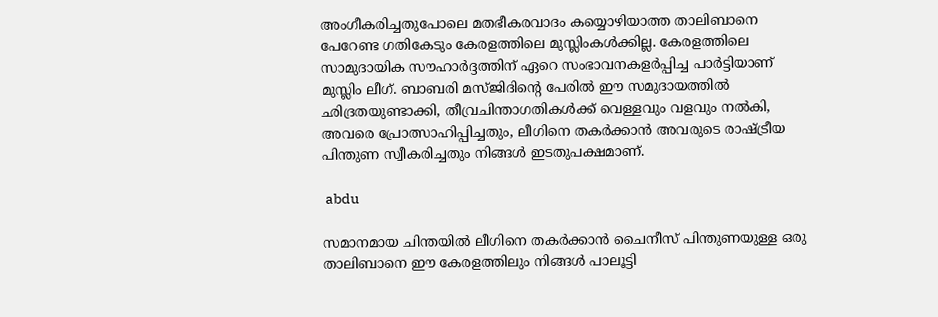അംഗീകരിച്ചതുപോലെ മതഭീകരവാദം കയ്യൊഴിയാത്ത താലിബാനെ പേറേണ്ട ഗതികേടും കേരളത്തിലെ മുസ്ലിംകൾക്കില്ല. കേരളത്തിലെ സാമുദായിക സൗഹാർദ്ദത്തിന് ഏറെ സംഭാവനകളർപ്പിച്ച പാർട്ടിയാണ് മുസ്ലിം ലീഗ്. ബാബരി മസ്ജിദിൻ്റെ പേരിൽ ഈ സമുദായത്തിൽ
ഛിദ്രതയുണ്ടാക്കി, തീവ്രചിന്താഗതികൾക്ക് വെള്ളവും വളവും നൽകി, അവരെ പ്രോത്സാഹിപ്പിച്ചതും, ലീഗിനെ തകർക്കാൻ അവരുടെ രാഷ്ട്രീയ പിന്തുണ സ്വീകരിച്ചതും നിങ്ങൾ ഇടതുപക്ഷമാണ്.

 abdu

സമാനമായ ചിന്തയിൽ ലീഗിനെ തകർക്കാൻ ചൈനീസ് പിന്തുണയുള്ള ഒരു താലിബാനെ ഈ കേരളത്തിലും നിങ്ങൾ പാലൂട്ടി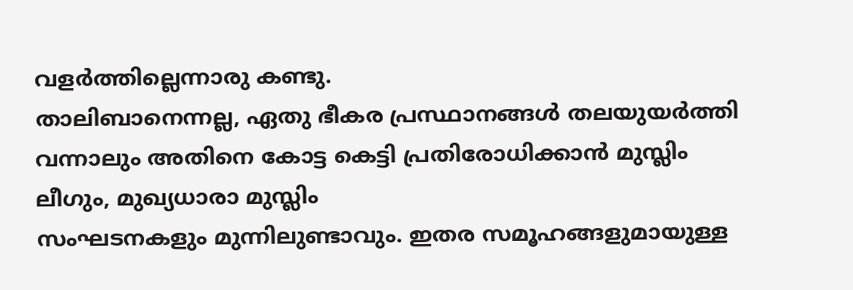വളർത്തില്ലെന്നാരു കണ്ടു.
താലിബാനെന്നല്ല, ഏതു ഭീകര പ്രസ്ഥാനങ്ങൾ തലയുയർത്തി വന്നാലും അതിനെ കോട്ട കെട്ടി പ്രതിരോധിക്കാൻ മുസ്ലിം ലീഗും, മുഖ്യധാരാ മുസ്ലിം
സംഘടനകളും മുന്നിലുണ്ടാവും. ഇതര സമൂഹങ്ങളുമായുള്ള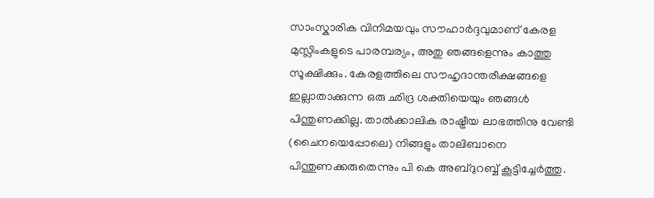സാംസ്കാരിക വിനിമയവും സൗഹാർദ്ദവുമാണ് കേരള മുസ്ലിംകളുടെ പാരമ്പര്യം, അതു ഞങ്ങളെന്നും കാത്തു സൂക്ഷിക്കും. കേരളത്തിലെ സൗഹൃദാന്തരീക്ഷങ്ങളെ ഇല്ലാതാക്കുന്ന ഒരു ഛിദ്ര ശക്തിയെയും ഞങ്ങൾ പിന്തുണക്കില്ല. താൽക്കാലിക രാഷ്ട്രീയ ലാഭത്തിനു വേണ്ടി (ചൈനയെപ്പോലെ) നിങ്ങളും താലിബാനെ പിന്തുണക്കരുതെന്നും പി കെ അബ്ദുറബ്ബ് കൂട്ടിച്ചേര്‍ത്തു.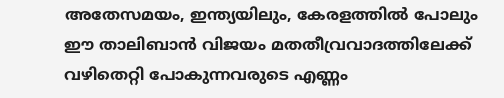അതേസമയം, ഇന്ത്യയിലും, കേരളത്തിൽ പോലും ഈ താലിബാൻ വിജയം മതതീവ്രവാദത്തിലേക്ക് വഴിതെറ്റി പോകുന്നവരുടെ എണ്ണം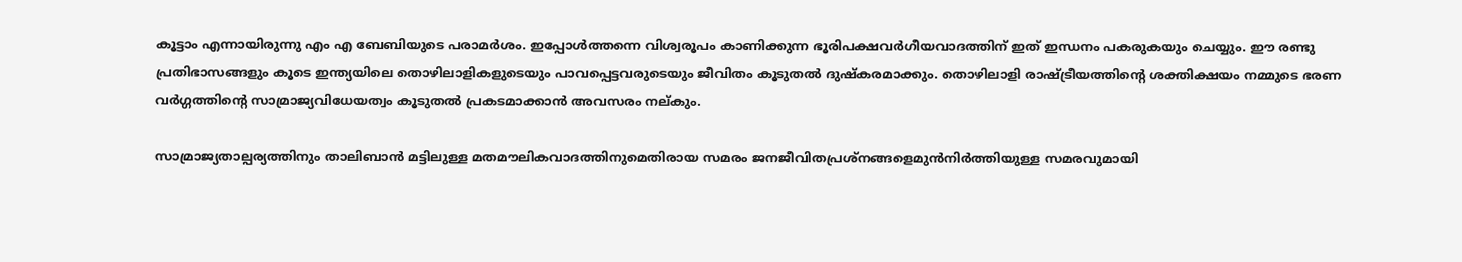കൂട്ടാം എന്നായിരുന്നു എം എ ബേബിയുടെ പരാമര്‍ശം. ഇപ്പോൾത്തന്നെ വിശ്വരൂപം കാണിക്കുന്ന ഭൂരിപക്ഷവർഗീയവാദത്തിന് ഇത് ഇന്ധനം പകരുകയും ചെയ്യും. ഈ രണ്ടു പ്രതിഭാസങ്ങളും കൂടെ ഇന്ത്യയിലെ തൊഴിലാളികളുടെയും പാവപ്പെട്ടവരുടെയും ജീവിതം കൂടുതൽ ദുഷ്കരമാക്കും. തൊഴിലാളി രാഷ്ട്രീയത്തിന്റെ ശക്തിക്ഷയം നമ്മുടെ ഭരണ വർഗ്ഗത്തിന്റെ സാമ്രാജ്യവിധേയത്വം കൂടുതൽ പ്രകടമാക്കാൻ അവസരം നല്കും.

സാമ്രാജ്യതാല്പര്യത്തിനും താലിബാൻ മട്ടിലുള്ള മതമൗലികവാദത്തിനുമെതിരായ സമരം ജനജീവിതപ്രശ്നങ്ങളെമുൻനിർത്തിയുള്ള സമരവുമായി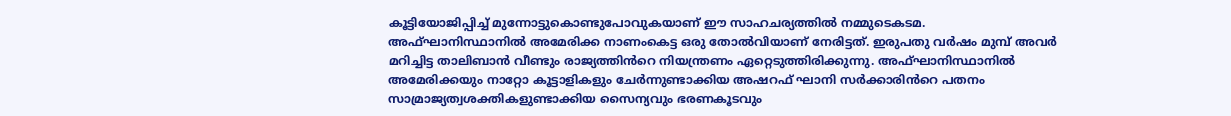കൂട്ടിയോജിപ്പിച്ച് മുന്നോട്ടുകൊണ്ടുപോവുകയാണ് ഈ സാഹചര്യത്തിൽ നമ്മുടെകടമ. അഫ്ഘാനിസ്ഥാനിൽ അമേരിക്ക നാണംകെട്ട ഒരു തോൽവിയാണ് നേരിട്ടത്. ഇരുപതു വർഷം മുമ്പ് അവർ മറിച്ചിട്ട താലിബാൻ വീണ്ടും രാജ്യത്തിൻറെ നിയന്ത്രണം ഏറ്റെടുത്തിരിക്കുന്നു. അഫ്ഘാനിസ്ഥാനിൽ അമേരിക്കയും നാറ്റോ കൂട്ടാളികളും ചേർന്നുണ്ടാക്കിയ അഷറഫ് ഘാനി സർക്കാരിൻറെ പതനം സാമ്രാജ്യത്വശക്തികളുണ്ടാക്കിയ സൈന്യവും ഭരണകൂടവും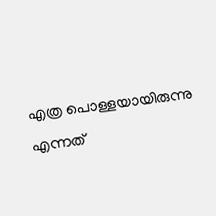എത്ര പൊള്ളയായിരുന്നു എന്നത്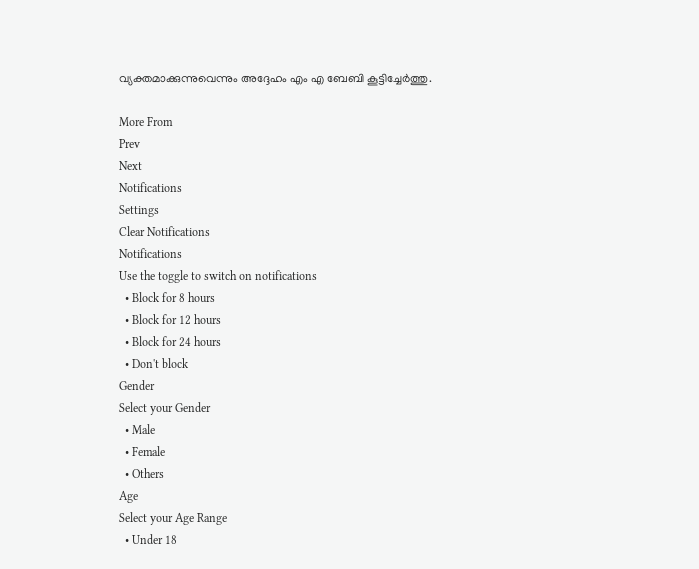വ്യക്തമാക്കുന്നുവെന്നും അദ്ദേഹം എം എ ബേബി കൂട്ടിച്ചേര്‍ത്തു.

More From
Prev
Next
Notifications
Settings
Clear Notifications
Notifications
Use the toggle to switch on notifications
  • Block for 8 hours
  • Block for 12 hours
  • Block for 24 hours
  • Don't block
Gender
Select your Gender
  • Male
  • Female
  • Others
Age
Select your Age Range
  • Under 18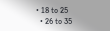• 18 to 25
  • 26 to 35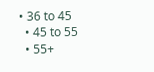• 36 to 45
  • 45 to 55
  • 55+